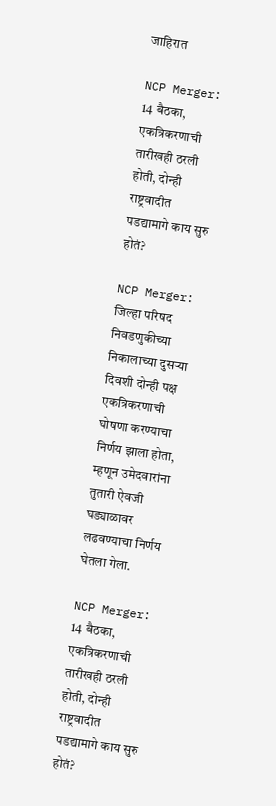जाहिरात

NCP Merger: 14 बैठका, एकत्रिकरणाची तारीखही ठरली होती, दोन्ही राष्ट्रवादीत पडद्यामागे काय सुरु होतं?

NCP Merger: जिल्हा परिषद निवडणुकीच्या निकालाच्या दुसऱ्या दिवशी दोन्ही पक्ष एकत्रिकरणाची घोषणा करण्याचा निर्णय झाला होता, म्हणून उमेदवारांना तुतारी ऐवजी घड्याळावर लढवण्याचा निर्णय घेतला गेला.

NCP Merger: 14 बैठका, एकत्रिकरणाची तारीखही ठरली होती, दोन्ही राष्ट्रवादीत पडद्यामागे काय सुरु होतं?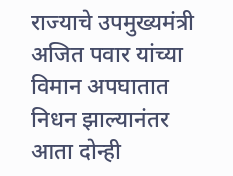राज्याचे उपमुख्यमंत्री अजित पवार यांच्या विमान अपघातात निधन झाल्यानंतर आता दोन्ही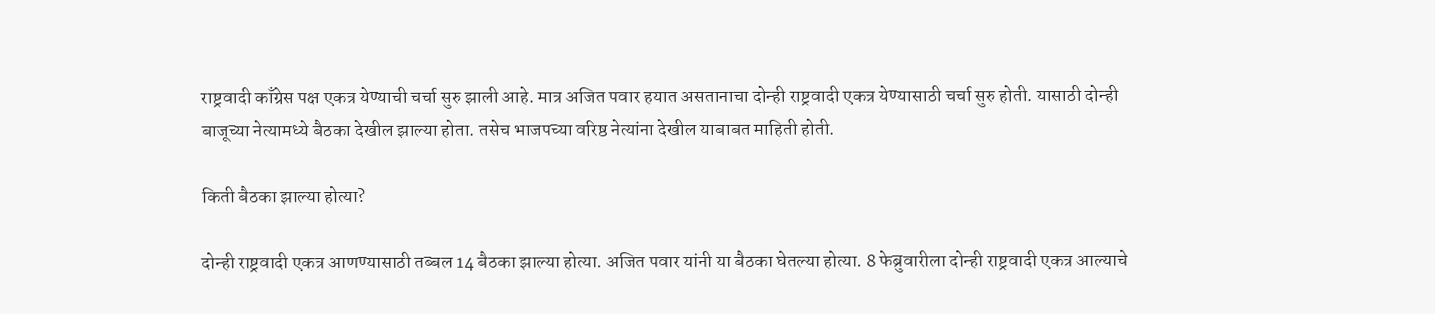राष्ट्रवादी काँग्रेस पक्ष एकत्र येण्याची चर्चा सुरु झाली आहे. मात्र अजित पवार हयात असतानाचा दोन्ही राष्ट्रवादी एकत्र येण्यासाठी चर्चा सुरु होती. यासाठी दोन्ही बाजूच्या नेत्यामध्ये बैठका देखील झाल्या होता. तसेच भाजपच्या वरिष्ठ नेत्यांना देखील याबाबत माहिती होती.

किती बैठका झाल्या होत्या?

दोन्ही राष्ट्रवादी एकत्र आणण्यासाठी तब्बल 14 बैठका झाल्या होत्या. अजित पवार यांनी या बैठका घेतल्या होत्या. 8 फेब्रुवारीला दोन्ही राष्ट्रवादी एकत्र आल्याचे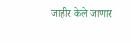जाहीर केले जाणार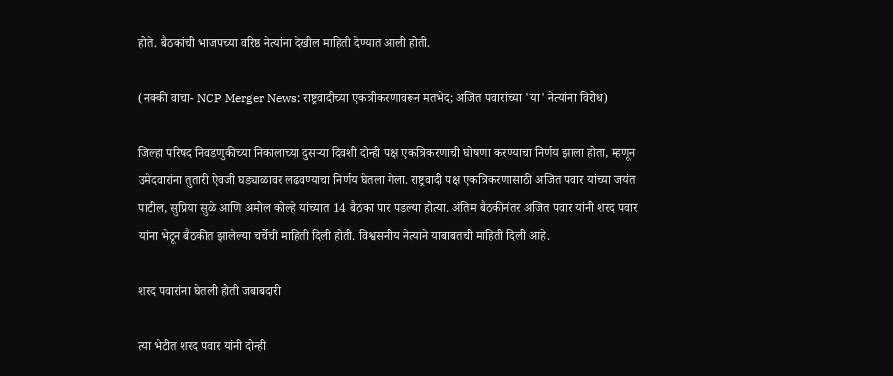होते. बैठकांची भाजपच्या वरिष्ठ नेत्यांना देखील माहिती देण्यात आली होती.

(नक्की वाचा- NCP Merger News: राष्ट्रवादीच्या एकत्रीकरणावरून मतभेद; अजित पवारांच्या 'या' नेत्यांना विरोध)

जिल्हा परिषद निवडणुकीच्या निकालाच्या दुसऱ्या दिवशी दोन्ही पक्ष एकत्रिकरणाची घोषणा करण्याचा निर्णय झाला होता, म्हणून उमेदवारांना तुतारी ऐवजी घड्याळावर लढवण्याचा निर्णय घेतला गेला. राष्ट्रवादी पक्ष एकत्रिकरणासाठी अजित पवार यांच्या जयंत पाटील, सुप्रिया सुळे आणि अमोल कोल्हे यांच्यात 14 बैठका पार पडल्या होत्या. अंतिम बैठकीनंतर अजित पवार यांनी शरद पवार यांना भेटून बैठकीत झालेल्या चर्चेची माहिती दिली होती. विश्वसनीय नेत्याने याबाबतची माहिती दिली आहे.

शरद पवारांना घेतली होती जबाबदारी

त्या भेटीत शरद पवार यांनी दोन्ही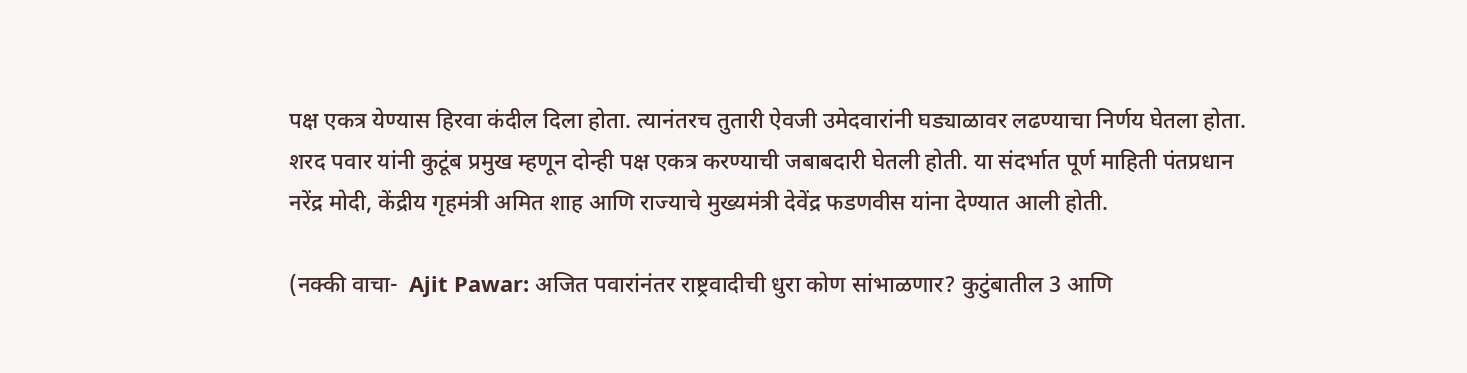पक्ष एकत्र येण्यास हिरवा कंदील दिला होता. त्यानंतरच तुतारी ऐवजी उमेदवारांनी घड्याळावर लढण्याचा निर्णय घेतला होता. शरद पवार यांनी कुटूंब प्रमुख म्हणून दोन्ही पक्ष एकत्र करण्याची जबाबदारी घेतली होती. या संदर्भात पूर्ण माहिती पंतप्रधान नरेंद्र मोदी, केंद्रीय गृहमंत्री अमित शाह आणि राज्याचे मुख्यमंत्री देवेंद्र फडणवीस यांना देण्यात आली होती.

(नक्की वाचा-  Ajit Pawar: अजित पवारांनंतर राष्ट्रवादीची धुरा कोण सांभाळणार? कुटुंबातील 3 आणि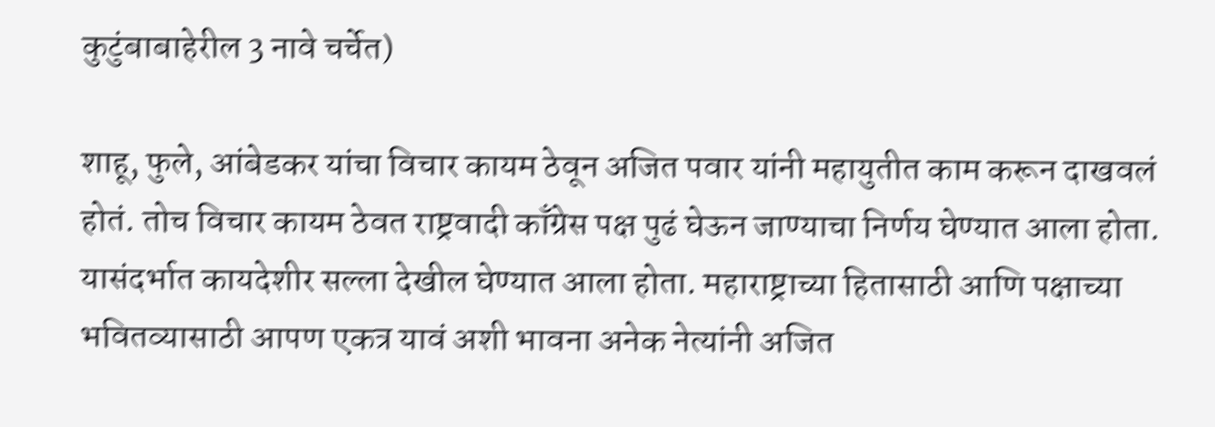कुटुंबाबाहेरील 3 नावे चर्चेत)

शाहू, फुले, आंबेडकर यांचा विचार कायम ठेवून अजित पवार यांनी महायुतीत काम करून दाखवलं होतं. तोच विचार कायम ठेवत राष्ट्रवादी काँग्रेस पक्ष पुढं घेऊन जाण्याचा निर्णय घेण्यात आला होता. यासंदर्भात कायदेशीर सल्ला देखील घेण्यात आला होता. महाराष्ट्राच्या हितासाठी आणि पक्षाच्या भवितव्यासाठी आपण एकत्र यावं अशी भावना अनेक नेत्यांनी अजित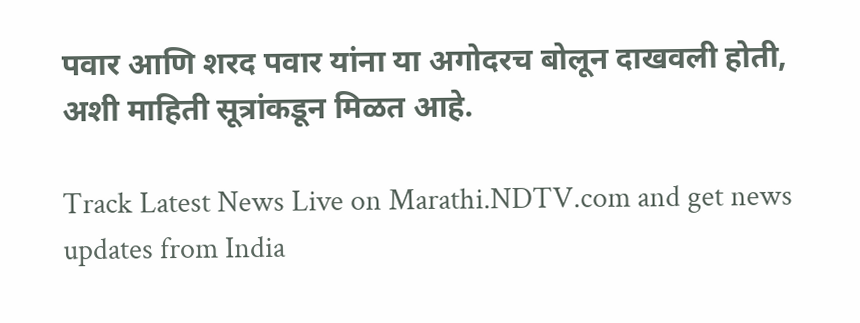पवार आणि शरद पवार यांना या अगोदरच बोलून दाखवली होती, अशी माहिती सूत्रांकडून मिळत आहे.

Track Latest News Live on Marathi.NDTV.com and get news updates from India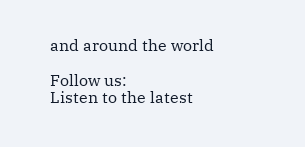and around the world

Follow us:
Listen to the latest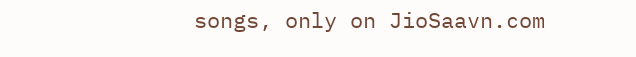songs, only on JioSaavn.com